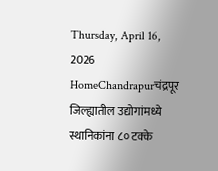Thursday, April 16, 2026
HomeChandrapurचंद्रपूर जिल्ह्यातील उद्योगांमध्ये स्थानिकांना ८० टक्के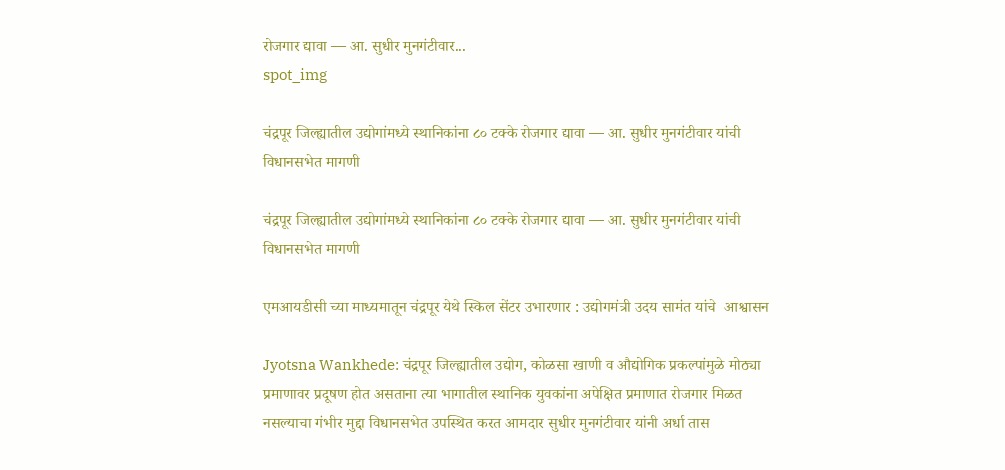रोजगार द्यावा — आ. सुधीर मुनगंटीवार...
spot_img

चंद्रपूर जिल्ह्यातील उद्योगांमध्ये स्थानिकांना ८० टक्के रोजगार द्यावा — आ. सुधीर मुनगंटीवार यांची विधानसभेत मागणी

चंद्रपूर जिल्ह्यातील उद्योगांमध्ये स्थानिकांना ८० टक्के रोजगार द्यावा — आ. सुधीर मुनगंटीवार यांची विधानसभेत मागणी

एमआयडीसी च्या माध्यमातून चंद्रपूर येथे स्किल सेंटर उभारणार : उद्योगमंत्री उदय सामंत यांचे  आश्वासन

Jyotsna Wankhede: चंद्रपूर जिल्ह्यातील उद्योग, कोळसा खाणी व औद्योगिक प्रकल्पांमुळे मोठ्या प्रमाणावर प्रदूषण होत असताना त्या भागातील स्थानिक युवकांना अपेक्षित प्रमाणात रोजगार मिळत नसल्याचा गंभीर मुद्दा विधानसभेत उपस्थित करत आमदार सुधीर मुनगंटीवार यांनी अर्धा तास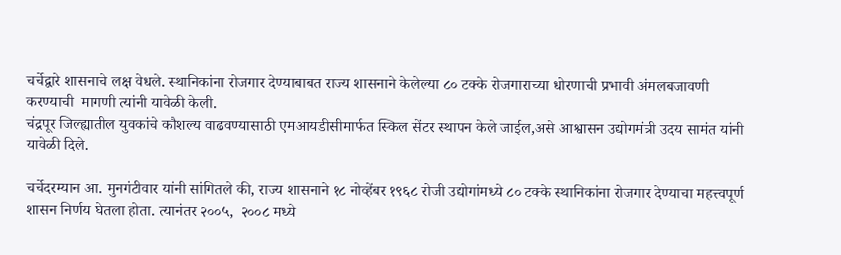चर्चेद्वारे शासनाचे लक्ष वेधले. स्थानिकांना रोजगार देण्याबाबत राज्य शासनाने केलेल्या ८० टक्के रोजगाराच्या धोरणाची प्रभावी अंमलबजावणी करण्याची  मागणी त्यांनी यावेळी केली.
चंद्रपूर जिल्ह्यातील युवकांचे कौशल्य वाढवण्यासाठी एमआयडीसीमार्फत स्किल सेंटर स्थापन केले जाईल,असे आश्वासन उद्योगमंत्री उदय सामंत यांनी यावेळी दिले.

चर्चेदरम्यान आ. मुनगंटीवार यांनी सांगितले की, राज्य शासनाने १८ नोव्हेंबर १९६८ रोजी उद्योगांमध्ये ८० टक्के स्थानिकांना रोजगार देण्याचा महत्त्वपूर्ण शासन निर्णय घेतला होता. त्यानंतर २००५,  २००८ मध्ये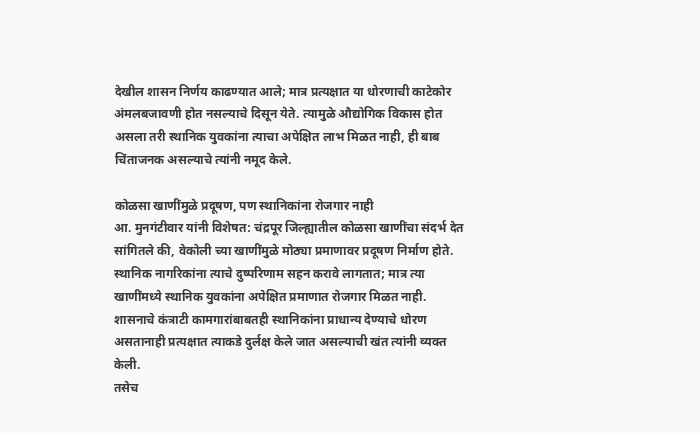देखील शासन निर्णय काढण्यात आले; मात्र प्रत्यक्षात या धोरणाची काटेकोर अंमलबजावणी होत नसल्याचे दिसून येते. त्यामुळे औद्योगिक विकास होत असला तरी स्थानिक युवकांना त्याचा अपेक्षित लाभ मिळत नाही, ही बाब चिंताजनक असल्याचे त्यांनी नमूद केले.

कोळसा खाणींमुळे प्रदूषण, पण स्थानिकांना रोजगार नाही
आ. मुनगंटीवार यांनी विशेषत: चंद्रपूर जिल्ह्यातील कोळसा खाणींचा संदर्भ देत सांगितले की, वेकोली च्या खाणींमुळे मोठ्या प्रमाणावर प्रदूषण निर्माण होते. स्थानिक नागरिकांना त्याचे दुष्परिणाम सहन करावे लागतात; मात्र त्या खाणींमध्ये स्थानिक युवकांना अपेक्षित प्रमाणात रोजगार मिळत नाही. शासनाचे कंत्राटी कामगारांबाबतही स्थानिकांना प्राधान्य देण्याचे धोरण असतानाही प्रत्यक्षात त्याकडे दुर्लक्ष केले जात असल्याची खंत त्यांनी व्यक्त केली.
तसेच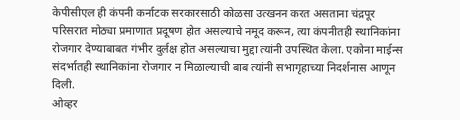केपीसीएल ही कंपनी कर्नाटक सरकारसाठी कोळसा उत्खनन करत असताना चंद्रपूर परिसरात मोठ्या प्रमाणात प्रदूषण होत असल्याचे नमूद करून, त्या कंपनीतही स्थानिकांना रोजगार देण्याबाबत गंभीर दुर्लक्ष होत असल्याचा मुद्दा त्यांनी उपस्थित केला. एकोना माईन्स संदर्भातही स्थानिकांना रोजगार न मिळाल्याची बाब त्यांनी सभागृहाच्या निदर्शनास आणून दिली.
ओव्हर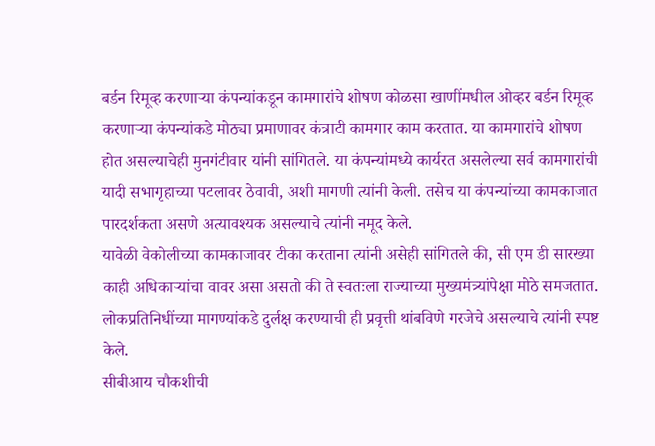बर्डन रिमूव्ह करणाऱ्या कंपन्यांकडून कामगारांचे शोषण कोळसा खाणींमधील ओव्हर बर्डन रिमूव्ह करणाऱ्या कंपन्यांकडे मोठ्या प्रमाणावर कंत्राटी कामगार काम करतात. या कामगारांचे शोषण होत असल्याचेही मुनगंटीवार यांनी सांगितले. या कंपन्यांमध्ये कार्यरत असलेल्या सर्व कामगारांची यादी सभागृहाच्या पटलावर ठेवावी, अशी मागणी त्यांनी केली. तसेच या कंपन्यांच्या कामकाजात पारदर्शकता असणे अत्यावश्यक असल्याचे त्यांनी नमूद केले.
यावेळी वेकोलीच्या कामकाजावर टीका करताना त्यांनी असेही सांगितले की, सी एम डी सारख्या काही अधिकाऱ्यांचा वावर असा असतो की ते स्वतःला राज्याच्या मुख्यमंत्र्यांपेक्षा मोठे समजतात. लोकप्रतिनिधींच्या मागण्यांकडे दुर्लक्ष करण्याची ही प्रवृत्ती थांबविणे गरजेचे असल्याचे त्यांनी स्पष्ट केले.
सीबीआय चौकशीची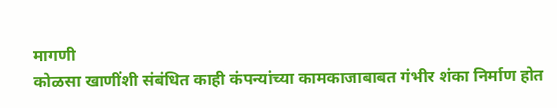मागणी
कोळसा खाणींशी संबंधित काही कंपन्यांच्या कामकाजाबाबत गंभीर शंका निर्माण होत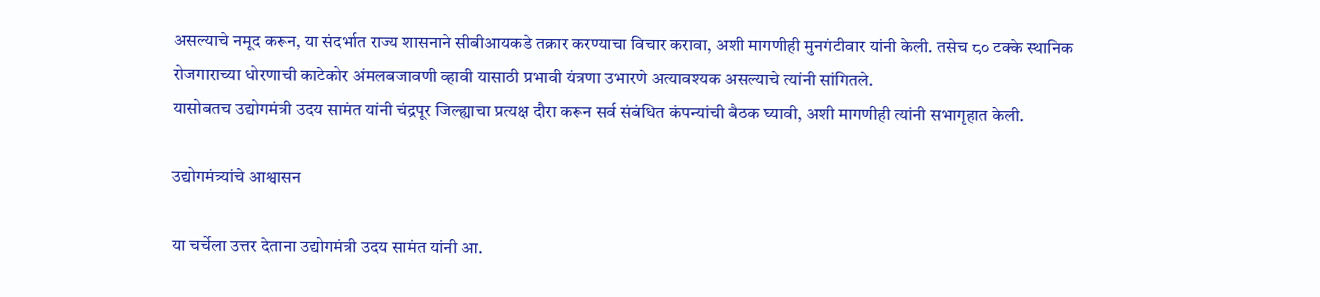असल्याचे नमूद करून, या संदर्भात राज्य शासनाने सीबीआयकडे तक्रार करण्याचा विचार करावा, अशी मागणीही मुनगंटीवार यांनी केली. तसेच ८० टक्के स्थानिक रोजगाराच्या धोरणाची काटेकोर अंमलबजावणी व्हावी यासाठी प्रभावी यंत्रणा उभारणे अत्यावश्यक असल्याचे त्यांनी सांगितले.
यासोबतच उद्योगमंत्री उदय सामंत यांनी चंद्रपूर जिल्ह्याचा प्रत्यक्ष दौरा करून सर्व संबंधित कंपन्यांची बैठक घ्यावी, अशी मागणीही त्यांनी सभागृहात केली.

उद्योगमंत्र्यांचे आश्वासन

या चर्चेला उत्तर देताना उद्योगमंत्री उदय सामंत यांनी आ.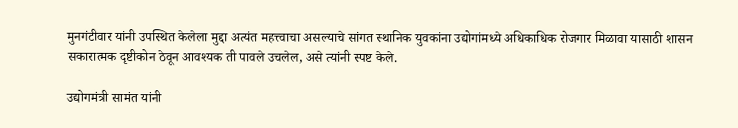मुनगंटीवार यांनी उपस्थित केलेला मुद्दा अत्यंत महत्त्वाचा असल्याचे सांगत स्थानिक युवकांना उद्योगांमध्ये अधिकाधिक रोजगार मिळावा यासाठी शासन सकारात्मक दृष्टीकोन ठेवून आवश्यक ती पावले उचलेल, असे त्यांनी स्पष्ट केले.

उद्योगमंत्री सामंत यांनी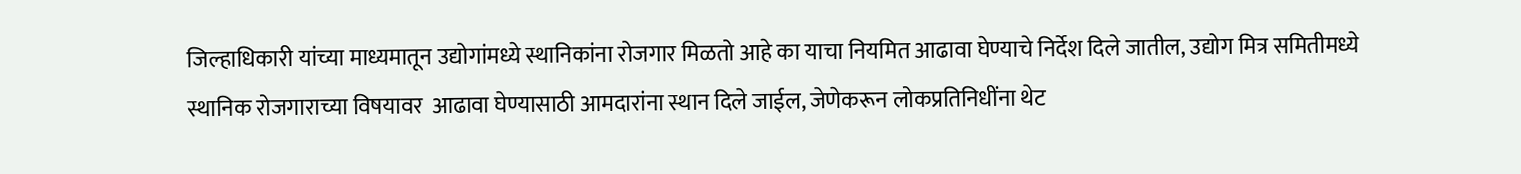जिल्हाधिकारी यांच्या माध्यमातून उद्योगांमध्ये स्थानिकांना रोजगार मिळतो आहे का याचा नियमित आढावा घेण्याचे निर्देश दिले जातील, उद्योग मित्र समितीमध्ये स्थानिक रोजगाराच्या विषयावर  आढावा घेण्यासाठी आमदारांना स्थान दिले जाईल, जेणेकरून लोकप्रतिनिधींना थेट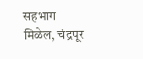सहभाग मिळेल, चंद्रपूर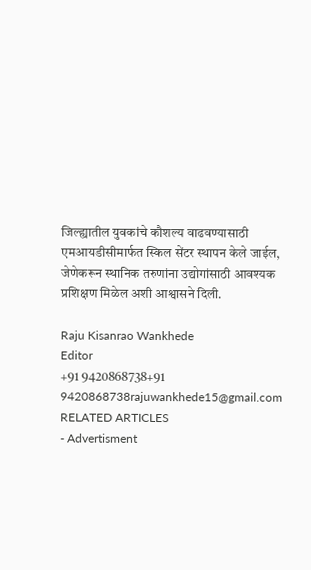जिल्ह्यातील युवकांचे कौशल्य वाढवण्यासाठी एमआयडीसीमार्फत स्किल सेंटर स्थापन केले जाईल, जेणेकरून स्थानिक तरुणांना उद्योगांसाठी आवश्यक प्रशिक्षण मिळेल अशी आश्वासने दिली.

Raju Kisanrao Wankhede
Editor
+91 9420868738+91 9420868738rajuwankhede15@gmail.com
RELATED ARTICLES
- Advertisment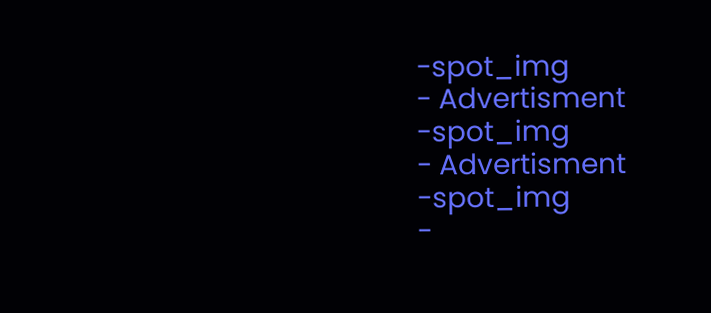-spot_img
- Advertisment -spot_img
- Advertisment -spot_img
-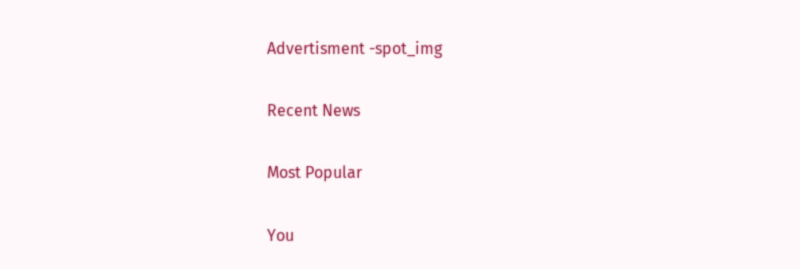Advertisment -spot_img

Recent News

Most Popular

You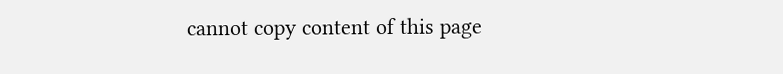cannot copy content of this page